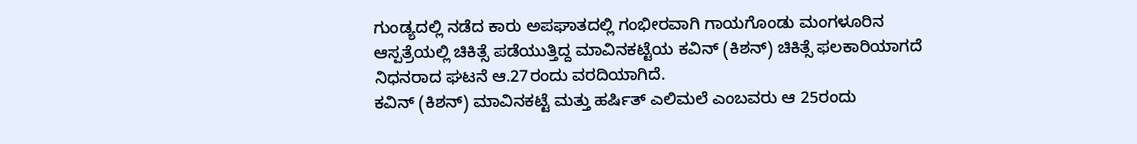ಗುಂಡ್ಯದಲ್ಲಿ ನಡೆದ ಕಾರು ಅಪಘಾತದಲ್ಲಿ ಗಂಭೀರವಾಗಿ ಗಾಯಗೊಂಡು ಮಂಗಳೂರಿನ ಆಸ್ಪತ್ರೆಯಲ್ಲಿ ಚಿಕಿತ್ಸೆ ಪಡೆಯುತ್ತಿದ್ದ ಮಾವಿನಕಟ್ಟೆಯ ಕವಿನ್ (ಕಿಶನ್) ಚಿಕಿತ್ಸೆ ಫಲಕಾರಿಯಾಗದೆ ನಿಧನರಾದ ಘಟನೆ ಆ.27ರಂದು ವರದಿಯಾಗಿದೆ.
ಕವಿನ್ (ಕಿಶನ್) ಮಾವಿನಕಟ್ಟೆ ಮತ್ತು ಹರ್ಷಿತ್ ಎಲಿಮಲೆ ಎಂಬವರು ಆ 25ರಂದು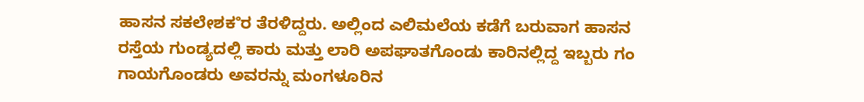ಹಾಸನ ಸಕಲೇಶಕೳರ ತೆರಳಿದ್ದರು. ಅಲ್ಲಿಂದ ಎಲಿಮಲೆಯ ಕಡೆಗೆ ಬರುವಾಗ ಹಾಸನ ರಸ್ತೆಯ ಗುಂಡ್ಯದಲ್ಲಿ ಕಾರು ಮತ್ತು ಲಾರಿ ಅಪಘಾತಗೊಂಡು ಕಾರಿನಲ್ಲಿದ್ದ ಇಬ್ಬರು ಗಂ ಗಾಯಗೊಂಡರು ಅವರನ್ನು ಮಂಗಳೂರಿನ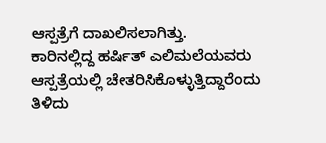ಆಸ್ಪತ್ರೆಗೆ ದಾಖಲಿಸಲಾಗಿತ್ತು.
ಕಾರಿನಲ್ಲಿದ್ದ ಹರ್ಷಿತ್ ಎಲಿಮಲೆಯವರು ಆಸ್ಪತ್ರೆಯಲ್ಲಿ ಚೇತರಿಸಿಕೊಳ್ಳುತ್ತಿದ್ದಾರೆಂದು ತಿಳಿದು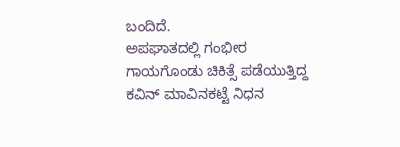ಬಂದಿದೆ.
ಅಪಘಾತದಲ್ಲಿ ಗಂಭೀರ ಗಾಯಗೊಂಡು ಚಿಕಿತ್ಸೆ ಪಡೆಯುತ್ತಿದ್ದ ಕವಿನ್ ಮಾವಿನಕಟ್ಟೆ ನಿಧನ